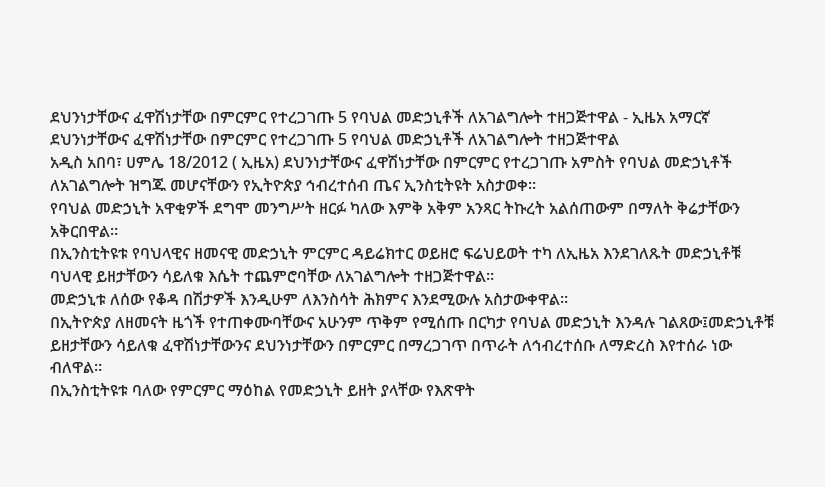ደህንነታቸውና ፈዋሽነታቸው በምርምር የተረጋገጡ 5 የባህል መድኃኒቶች ለአገልግሎት ተዘጋጅተዋል - ኢዜአ አማርኛ
ደህንነታቸውና ፈዋሽነታቸው በምርምር የተረጋገጡ 5 የባህል መድኃኒቶች ለአገልግሎት ተዘጋጅተዋል
አዲስ አበባ፣ ሀምሌ 18/2012 ( ኢዜአ) ደህንነታቸውና ፈዋሽነታቸው በምርምር የተረጋገጡ አምስት የባህል መድኃኒቶች ለአገልግሎት ዝግጁ መሆናቸውን የኢትዮጵያ ኅብረተሰብ ጤና ኢንስቲትዩት አስታወቀ።
የባህል መድኃኒት አዋቂዎች ደግሞ መንግሥት ዘርፉ ካለው እምቅ አቅም አንጻር ትኩረት አልሰጠውም በማለት ቅሬታቸውን አቅርበዋል።
በኢንስቲትዩቱ የባህላዊና ዘመናዊ መድኃኒት ምርምር ዳይሬክተር ወይዘሮ ፍሬህይወት ተካ ለኢዜአ እንደገለጹት መድኃኒቶቹ ባህላዊ ይዘታቸውን ሳይለቁ እሴት ተጨምሮባቸው ለአገልግሎት ተዘጋጅተዋል።
መድኃኒቱ ለሰው የቆዳ በሽታዎች እንዲሁም ለእንስሳት ሕክምና እንደሚውሉ አስታውቀዋል።
በኢትዮጵያ ለዘመናት ዜጎች የተጠቀሙባቸውና አሁንም ጥቅም የሚሰጡ በርካታ የባህል መድኃኒት እንዳሉ ገልጸው፤መድኃኒቶቹ ይዘታቸውን ሳይለቁ ፈዋሽነታቸውንና ደህንነታቸውን በምርምር በማረጋገጥ በጥራት ለኅብረተሰቡ ለማድረስ እየተሰራ ነው ብለዋል።
በኢንስቲትዩቱ ባለው የምርምር ማዕከል የመድኃኒት ይዘት ያላቸው የእጽዋት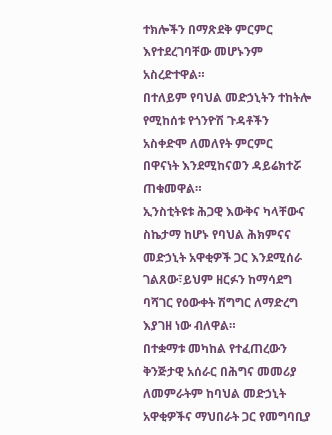ተክሎችን በማጽደቅ ምርምር እየተደረገባቸው መሆኑንም አስረድተዋል።
በተለይም የባህል መድኃኒትን ተከትሎ የሚከሰቱ የጎንዮሽ ጉዳቶችን አስቀድሞ ለመለየት ምርምር በዋናነት እንደሚከናወን ዳይሬክተሯ ጠቁመዋል።
ኢንስቲትዩቱ ሕጋዊ እውቅና ካላቸውና ስኬታማ ከሆኑ የባህል ሕክምናና መድኃኒት አዋቂዎች ጋር እንደሚሰራ ገልጸው፣ይህም ዘርፉን ከማሳደግ ባሻገር የዕውቀት ሽግግር ለማድረግ እያገዘ ነው ብለዋል።
በተቋማቱ መካከል የተፈጠረውን ቅንጅታዊ አሰራር በሕግና መመሪያ ለመምራትም ከባህል መድኃኒት አዋቂዎችና ማህበራት ጋር የመግባቢያ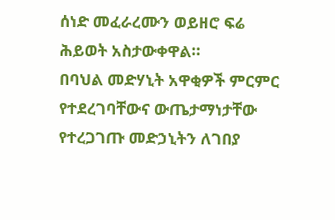ሰነድ መፈራረሙን ወይዘሮ ፍሬ ሕይወት አስታውቀዋል።
በባህል መድሃኒት አዋቂዎች ምርምር የተደረገባቸውና ውጤታማነታቸው የተረጋገጡ መድኃኒትን ለገበያ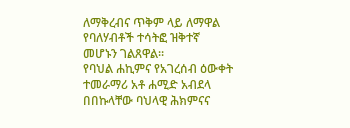ለማቅረብና ጥቅም ላይ ለማዋል የባለሃብቶች ተሳትፎ ዝቅተኛ መሆኑን ገልጸዋል።
የባህል ሐኪምና የአገረሰብ ዕውቀት ተመራማሪ አቶ ሐሚድ አብደላ በበኩላቸው ባህላዊ ሕክምናና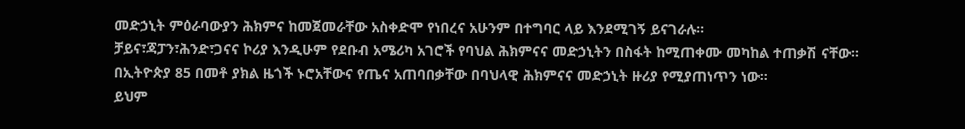መድኃኒት ምዕራባውያን ሕክምና ከመጀመራቸው አስቀድሞ የነበረና አሁንም በተግባር ላይ እንደሚገኝ ይናገራሉ።
ቻይና፣ጃፓን፣ሕንድ፣ጋናና ኮሪያ እንዲሁም የደቡብ አሜሪካ አገሮች የባህል ሕክምናና መድኃኒትን በስፋት ከሚጠቀሙ መካከል ተጠቃሽ ናቸው።
በኢትዮጵያ 85 በመቶ ያክል ዜጎች ኑሮአቸውና የጤና አጠባበቃቸው በባህላዊ ሕክምናና መድኃኒት ዙሪያ የሚያጠነጥን ነው።
ይህም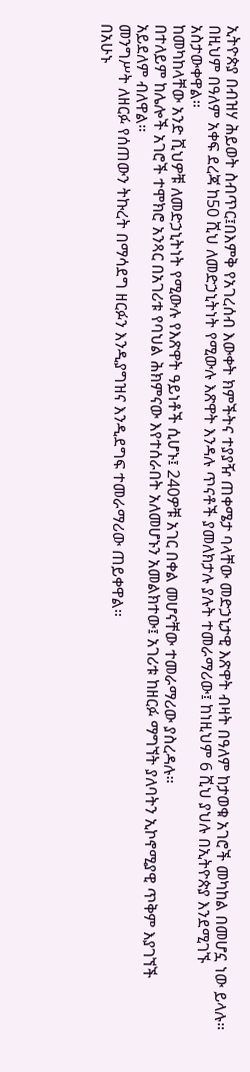ኢትዮጵያ በብዝሃ ሕይወት ስብጥር፤በእምቅ የአገረሰብ እውቀት ክምችትና ተያያዥ ጠቀሜታ ባላቸው መድኃኒታዊ እጽዋት ብዛት በዓለም ከታወቁ አገሮች መካከል በመሆኗ ነው ይላሉ።
በዚህም በዓለም አቀፍ ደረጃ ከ50 ሺህ ለመድኃኒትነት የሚውሉ እጽዋት እንዳሉ ጥናቶች ያመለክታሉ ያሉት ተመራማሪው፤ ከነዚህም 6 ሺህ ያህሉ በኢትዮጵያ እንደሚገኙ አስታውቀዋል።
ከመካከላቸው አንድ ሺህዎቹ ለመድኃኒትነት የሚውሉ የእጽዋት ዓይነቶች ሲሆኑ፤ 240ዎቹ አገር በቀል መሆናቸው ተመራማሪው ያስረዳሉ።
በተለይም ከሌሎች አገሮች ተሞክሮ አንጻር በአገሪቱ የባህል ሕክምናው እየተሰራበት አለመሆኑን አመልክተው፤ አገሪቱ ከዘርፉ ማግኘት ያለባትን ኢኮኖሚያዊ ጥቅም እያገኘች አይደለም ብለዋል።
መንግሥት ለዘርፉ የሰጠውን ትኩረት በማሳደግ ዘርፉን እንዲያግዝና እንዲደግፍ ተመራማሪው ጠይቀዋል።
በአሁኑ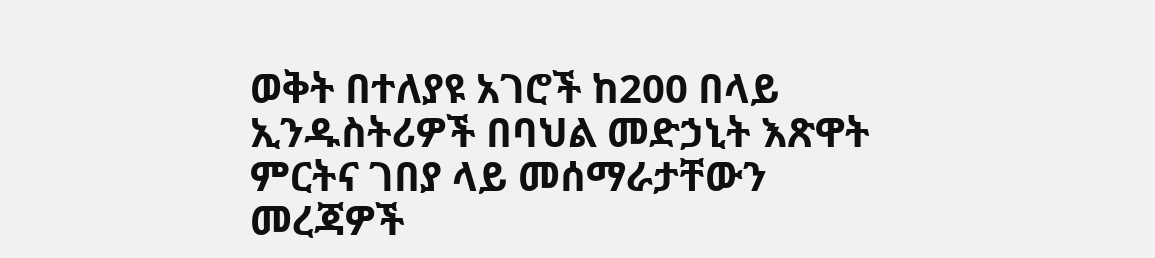ወቅት በተለያዩ አገሮች ከ200 በላይ ኢንዱስትሪዎች በባህል መድኃኒት እጽዋት ምርትና ገበያ ላይ መሰማራታቸውን መረጃዎች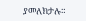ያመለክታሉ።